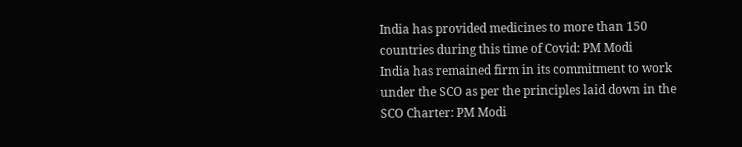India has provided medicines to more than 150 countries during this time of Covid: PM Modi
India has remained firm in its commitment to work under the SCO as per the principles laid down in the SCO Charter: PM Modi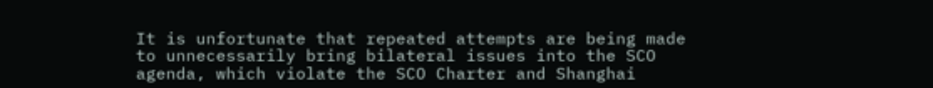It is unfortunate that repeated attempts are being made to unnecessarily bring bilateral issues into the SCO agenda, which violate the SCO Charter and Shanghai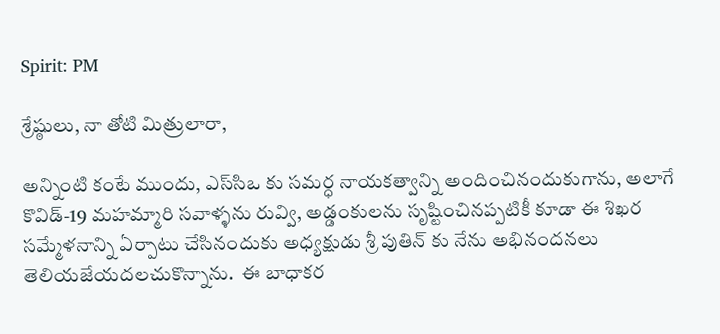Spirit: PM

శ్రేష్ఠులు, నా తోటి మిత్రులారా,

అన్నింటి కంటే ముందు, ఎస్‌సిఒ కు స‌మ‌ర్ధ నాయ‌క‌త్వాన్ని అందించినందుకుగాను, అలాగే కొవిడ్-19 మ‌హ‌మ్మారి స‌వాళ్ళను రువ్వి, అడ్డంకులను సృష్టించినప్పటికీ కూడా ఈ శిఖ‌ర స‌మ్మేళ‌నాన్ని ఏర్పాటు చేసినందుకు అధ్య‌క్షుడు శ్రీ పుతిన్ కు నేను అభినంద‌న‌లు తెలియ‌జేయ‌ద‌ల‌చుకొన్నాను.  ఈ బాధాక‌ర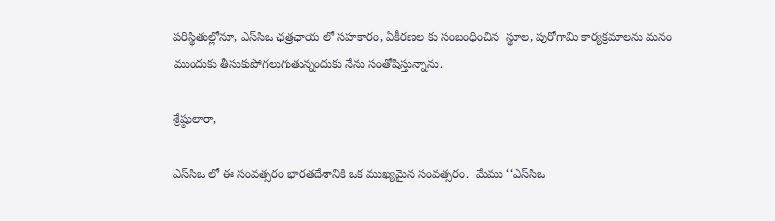ప‌రిస్థితుల్లోనూ, ఎస్‌సిఒ ఛ‌‌త్రఛాయ ‌లో స‌హ‌కారం, ఏకీర‌ణల కు సంబంధించిన  స్థూల, పురోగామి కార్యక్రమాలను మనం ముందుకు తీసుకుపోగ‌లుగుతున్నందుకు నేను సంతోషిస్తున్నాను.

శ్రేష్ఠులారా,

ఎస్‌సిఒ లో ఈ సంవత్సరం భార‌త‌దేశానికి ఒక ముఖ్య‌మైన సంవ‌త్స‌రం.  మేము ‘‘ఎస్‌సిఒ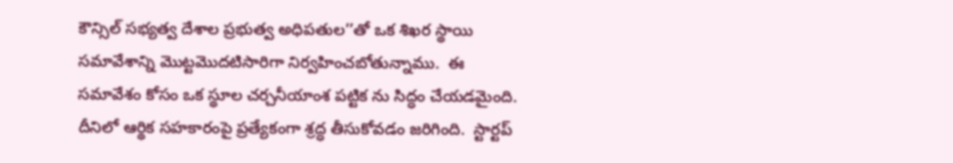కౌన్సిల్ స‌భ్య‌త్వ దేశాల‌ ప్ర‌భుత్వ అధిప‌తుల‌’’తో ఒక శిఖ‌ర స్థాయి స‌మావేశాన్ని మొట్ట‌మొద‌టిసారిగా నిర్వ‌హించ‌బోతున్నాము.  ఈ స‌మావేశం కోసం ఒక స్థూల చ‌ర్చనీయాంశ ప‌ట్టిక‌ ను సిద్ధం చేయడమైంది.  దీనిలో ఆర్థిక స‌హ‌కారంపై ప్ర‌త్యేకంగా శ్ర‌ద్ధ తీసుకోవ‌డ‌ం జరిగింది.  స్టార్టప్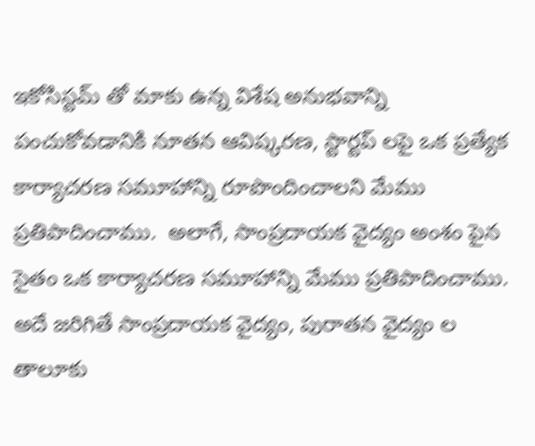ఇకోసిస్ట‌మ్ తో మాకు ఉన్న విశేష అనుభ‌వాన్ని పంచుకోవడానికి నూత‌న ఆవిష్క‌ర‌ణ, స్టార్టప్ ల‌పై ఒక ప్ర‌త్యేక కార్యాచ‌ర‌ణ సమూహాన్ని రూపొందించాలని మేము ప్ర‌తిపాదించాము.  అలాగే, సాంప్ర‌దాయక వైద్యం అంశం పైన సైతం ఒక కార్యాచ‌ర‌ణ సమూహాన్ని మేము ప్ర‌తిపాదించాము.  అదే జ‌రిగితే సాంప్ర‌దాయ‌క వైద్యం, పురాత‌న వైద్యం ల తాలూకు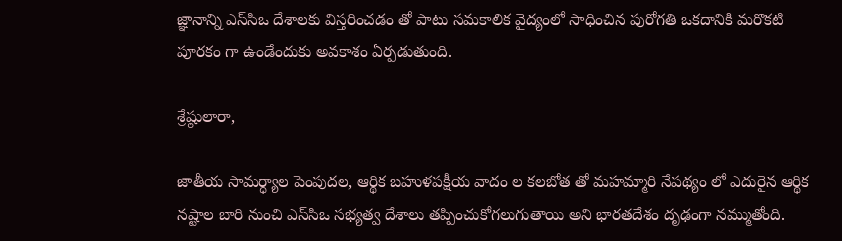జ్ఞానాన్ని ఎస్‌సిఒ దేశాలకు విస్త‌రించడం తో పాటు స‌మ‌కాలిక వైద్యంలో సాధించిన పురోగ‌తి ఒకదానికి మరొకటి పూరకం గా ఉండేందుకు అవకాశం ఏర్ప‌డుతుంది.

శ్రేష్ఠులారా,

జాతీయ సామ‌ర్ధ్యాల పెంపుద‌ల, ఆర్థిక బ‌హుళ‌ప‌క్షీయ వాదం ల కల‌బోత తో మ‌హ‌మ్మారి నేప‌థ్యం లో ఎదురైన ఆర్థిక న‌ష్టాల బారి నుంచి ఎస్‌సిఒ స‌భ్య‌త్వ దేశాలు త‌ప్పించుకోగ‌లుగుతాయి అని భార‌త‌దేశం దృఢంగా న‌మ్ముతోంది.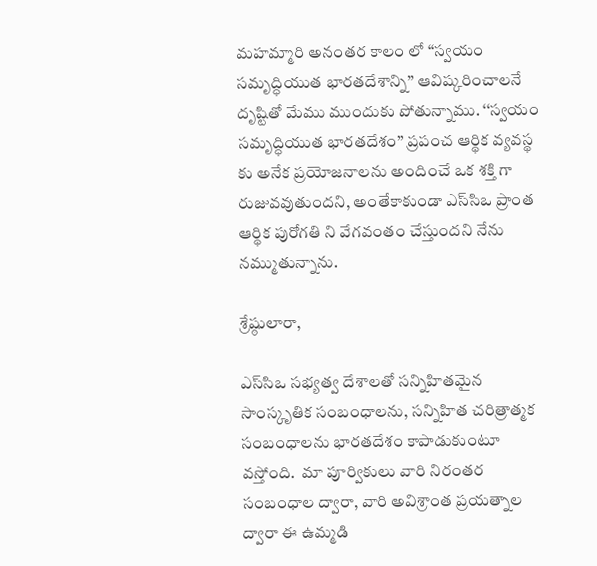మ‌హ‌మ్మారి అనంతర కాలం లో ‘‘స్వ‌యం స‌మృద్ధియుత భార‌త‌దేశాన్ని’’ ఆవిష్క‌రించాల‌నే దృష్టితో మేము ముందుకు పోతున్నాము. ‘‘స్వ‌యం స‌మృద్ధ‌ియుత భార‌త‌దేశం’’ ప్ర‌పంచ ఆర్థిక వ్య‌వ‌స్థ‌ కు అనేక ప్ర‌యోజ‌నాల‌ను అందించే ఒక శ‌క్తి గా రుజువ‌వుతుంద‌ని, అంతేకాకుండా ఎస్‌సిఒ ప్రాంత ఆర్థిక పురోగ‌తి ని వేగ‌వంతం చేస్తుంద‌ని నేను న‌మ్ముతున్నాను.

శ్రేష్ఠులారా,

ఎస్‌సిఒ స‌భ్య‌త్వ దేశాల‌తో స‌న్నిహితమైన సాంస్కృతిక సంబంధాల‌ను, సన్నిహిత చరిత్రాత్మక సంబంధాల‌ను భార‌త‌దేశం కాపాడుకుంటూ వ‌స్తోంది.  మా పూర్వికులు వారి నిరంత‌ర సంబంధాల ద్వారా, వారి అవిశ్రాంత ప్ర‌య‌త్నాల ద్వారా ఈ ఉమ్మ‌డి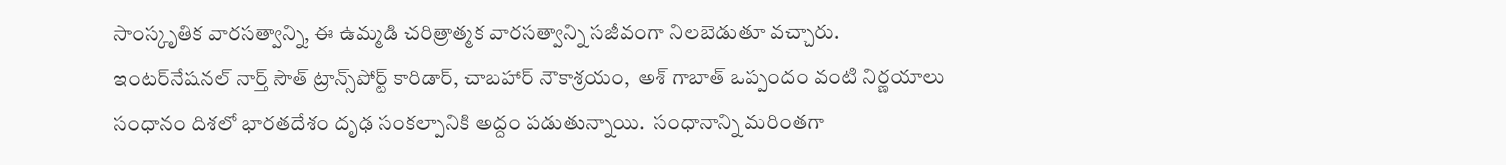సాంస్కృతిక వార‌స‌త్వాన్ని, ఈ ఉమ్మడి చ‌రిత్రాత్మ‌క వార‌స‌త్వాన్ని స‌జీవంగా నిల‌బెడుతూ వ‌చ్చారు.  ఇంట‌ర్‌నేష‌న‌ల్ నార్త్ సౌత్ ట్రాన్స్‌పోర్ట్ కారిడార్‌, చాబ‌హార్ నౌకాశ్ర‌యం,  అశ్ గాబాత్ ఒప్పందం వంటి నిర్ణ‌యాలు సంధానం దిశ‌లో భార‌త‌దేశం దృఢ సంక‌ల్పానికి అద్దం పడుతున్నాయి.  సంధానాన్ని మ‌రింత‌గా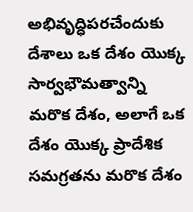అభివృద్ధిప‌ర‌చేందుకు దేశాలు ఒక దేశం యొక్క సార్వ‌భౌమ‌త్వాన్ని మరొక దేశం, అలాగే ఒక దేశం యొక్క ప్రాదేశిక స‌మ‌గ్ర‌త‌ను మరొక దేశం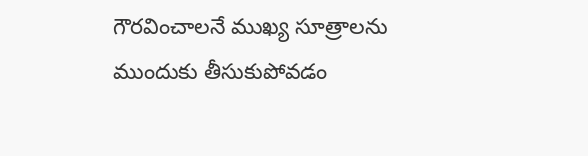గౌర‌వించాలనే ముఖ్య సూత్రాల‌ను ముందుకు తీసుకుపోవడం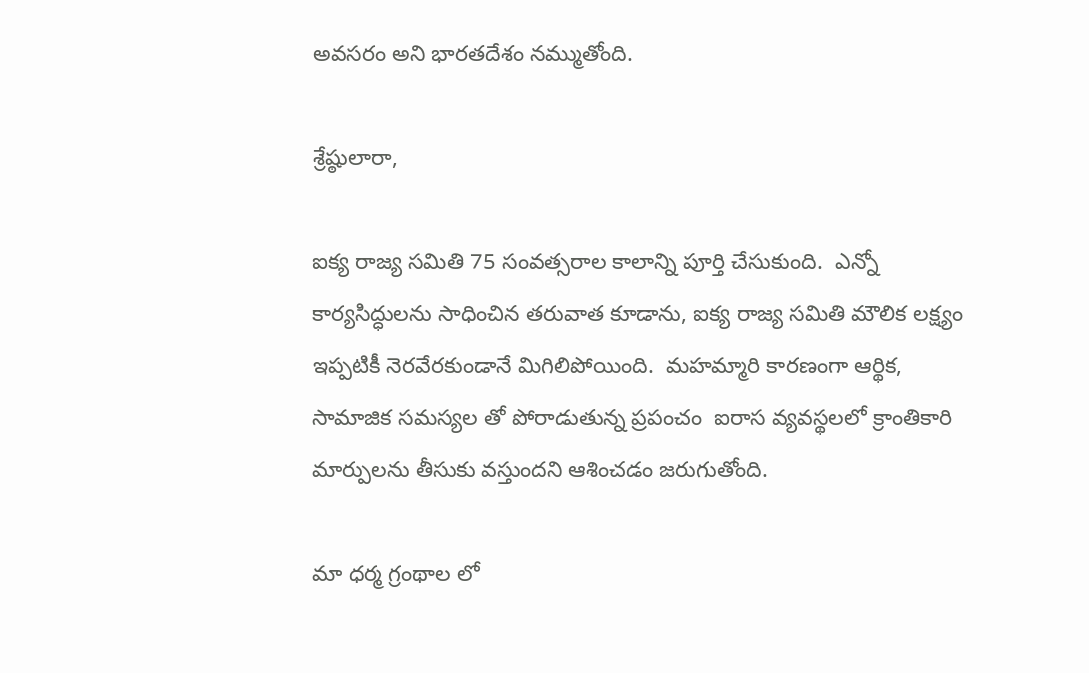అవ‌స‌ర‌ం అని భార‌త‌దేశం నమ్ముతోంది.

శ్రేష్ఠులారా,

ఐక్య‌ రాజ్య స‌మితి 75 సంవ‌త్స‌రాల కాలాన్ని పూర్తి చేసుకుంది.  ఎన్నో కార్య‌సిద్ధుల‌ను సాధించిన‌ తరువాత కూడాను, ఐక్య‌ రాజ్య స‌మితి మౌలిక ల‌క్ష్యం ఇప్ప‌టికీ నెర‌వేర‌కుండానే మిగిలిపోయింది.  మ‌హ‌మ్మారి కారణంగా ఆర్థిక‌, సామాజిక స‌మ‌స్య‌ల‌ తో పోరాడుతున్న ప్ర‌పంచం  ఐరాస వ్య‌వ‌స్థ‌లలో క్రాంతికారి మార్పుల‌ను తీసుకు వ‌స్తుంద‌ని ఆశించ‌డం జ‌రుగుతోంది.

మా ధర్మ గ్రంథాల‌ లో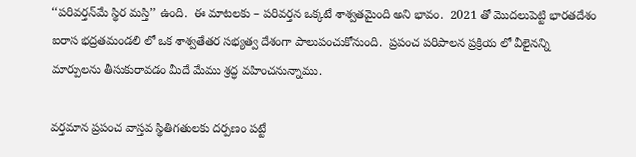‘‘ప‌రివ‌ర్త‌న్‌మే స్థిర మ‌స్తి’’ ఉంది.  ఈ మాట‌ల‌కు – ప‌రివ‌ర్త‌న ఒక్క‌టే శాశ్వ‌త‌మైంది అని భావం.  2021 తో మొద‌లుపెట్టి భార‌త‌దేశం ఐరాస భ‌ద్ర‌తమండ‌లి లో ఒక శాశ్వ‌తేత‌ర స‌భ్య‌త్వ దేశంగా పాలుపంచుకోనుంది.  ప్ర‌పంచ ప‌రిపాల‌న ప్ర‌క్రియ‌ లో వీలైన‌న్ని మార్పుల‌ను తీసుకురావ‌డం మీదే మేము శ్రద్ధ వహించనున్నాము.

వ‌ర్త‌మాన ప్ర‌పంచ వాస్త‌వ స్థితిగ‌తుల‌కు దర్పణం ప‌ట్ట‌ే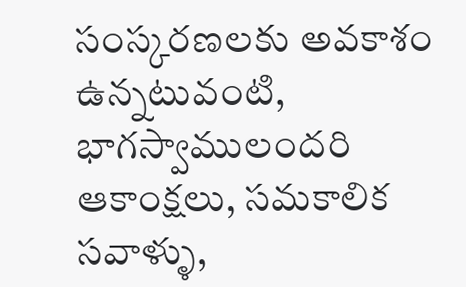సంస్క‌ర‌ణ‌ల‌కు అవకాశం ఉన్నటువంటి,  భాగ‌స్వాములంద‌రి ఆకాంక్ష‌లు, స‌మ‌కాలిక స‌వాళ్ళు,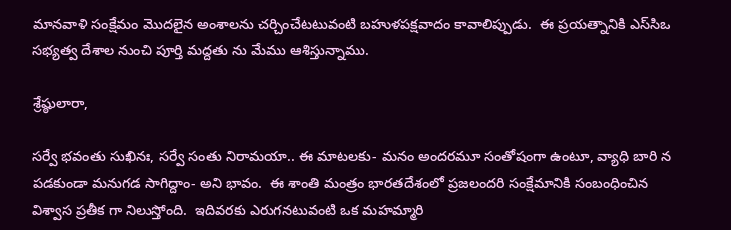మాన‌వాళి సంక్షేమం మొద‌లైన అంశాల‌ను చ‌ర్చించేటటువంటి బ‌హుళప‌క్షవాదం కావాలిప్పుడు.  ఈ ప్ర‌య‌త్నానికి ఎస్‌సిఒ స‌భ్య‌త్వ దేశాల నుంచి పూర్తి మ‌ద్ద‌తు ను మేము ఆశిస్తున్నాము.

శ్రేష్ఠులారా,

స‌ర్వే భ‌వంతు సుఖినః, స‌ర్వే సంతు నిరామ‌యా.. ఈ మాటలకు- మనం అంద‌ర‌మూ సంతోషంగా ఉంటూ, వ్యాధి బారి న ప‌డ‌కుండా మ‌నుగ‌డ సాగిద్దాం- అని భావం.  ఈ శాంతి మంత్రం భార‌త‌దేశంలో ప్ర‌జ‌లంద‌రి సంక్షేమానికి సంబంధించిన విశ్వాస ప్ర‌తీక‌ గా నిలుస్తోంది.  ఇదివ‌ర‌కు ఎరుగ‌న‌టువంటి ఒక మ‌హమ్మారి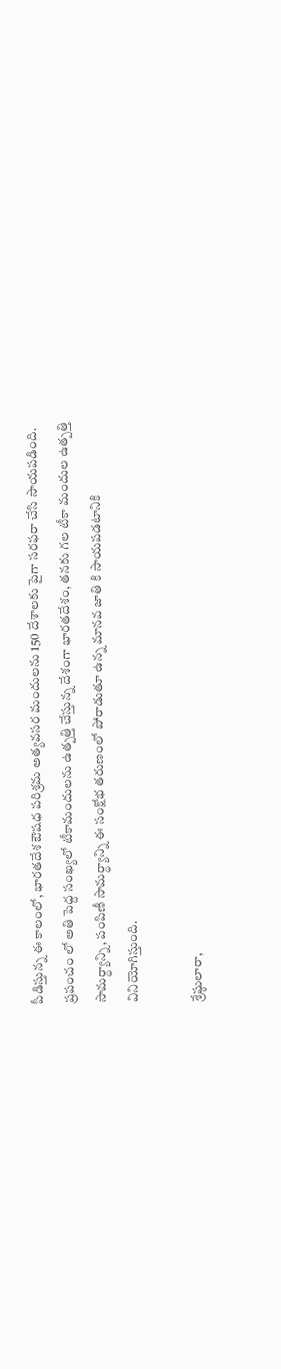పీడిస్తున్న ఈ కాలంలో, భార‌త‌దేశ ఔష‌ధ ప‌రిశ్ర‌మ అత్య‌వ‌స‌ర మందుల‌ను 150 దేశాల‌కు పైగా స‌ర‌ఫ‌రా చేసి సాయపడింది.  ప్ర‌పంచం లో అతి పెద్ద సంఖ్యలో టీకామందుల‌ను ఉత్ప‌త్తి చేస్తున్న‌ దేశంగా భార‌త‌దేశం, త‌నకు గ‌ల టీకా మందుల ఉత్ప‌త్తి సామ‌ర్ధ్యాన్ని, పంపిణీ సామ‌ర్ధ్యాన్ని ఈ సంక్షోభ త‌రుణంలో పోరాడుతూ ఉన్న మాన‌వ‌ జాతి కి సాయపడటానికి వినియోగిస్తుంది.

శ్రేష్ఠులారా,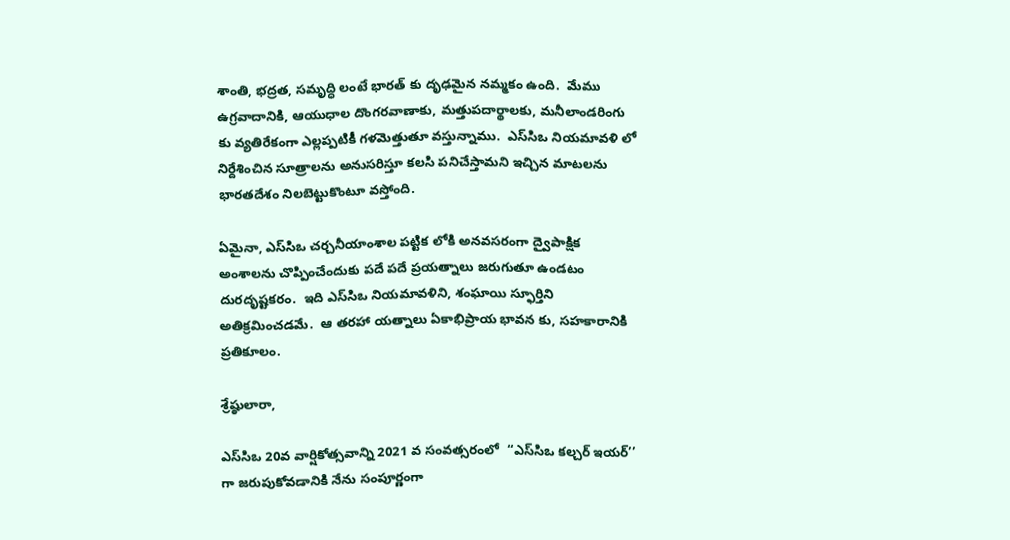శాంతి, భ‌ద్ర‌త‌, స‌మృద్ధి లంటే భార‌త్ కు దృఢమైన న‌మ్మ‌కం ఉంది.  మేము ఉగ్ర‌వాదానికి, ఆయుధాల దొంగర‌వాణాకు, మ‌త్తుప‌దార్థాల‌కు, మ‌నీలాండ‌రింగు కు వ్య‌తిరేకంగా ఎల్లప్పటికీ గ‌ళ‌మెత్తుతూ వ‌స్తున్నాము.  ఎస్‌సిఒ నియ‌మావ‌ళి లో నిర్దేశించిన సూత్రాల‌ను అనుసరిస్తూ క‌ల‌సి ప‌నిచేస్తామని ఇచ్చిన మాటలను భారతదేశం నిలబెట్టుకొంటూ వస్తోంది.

ఏమైనా, ఎస్‌సిఒ చ‌ర్చ‌నీయాంశాల పట్టిక లోకి అనవసరంగా ద్వైపాక్షిక అంశాలను చొప్పించేందుకు పదే ప‌దే ప్ర‌యత్నాలు జ‌రుగుతూ ఉండ‌టం దుర‌దృష్ట‌క‌రం.  ఇది ఎస్‌సిఒ నియ‌మావ‌ళిని, శంఘాయి స్ఫూర్తిని అతిక్రమించడ‌మే.  ఆ తరహా యత్నాలు ఏకాభిప్రాయ భావ‌న‌ కు, స‌హ‌కారానికి ప్రతికూలం.

శ్రేష్ఠులారా,

ఎస్‌సిఒ 20వ వార్షికోత్స‌వాన్ని 2021 వ సంవ‌త్స‌రంలో  ‘‘ఎస్‌సిఒ క‌ల్చ‌ర్ ఇయ‌ర్’’ గా జ‌రుపుకోవ‌డానికి నేను సంపూర్ణంగా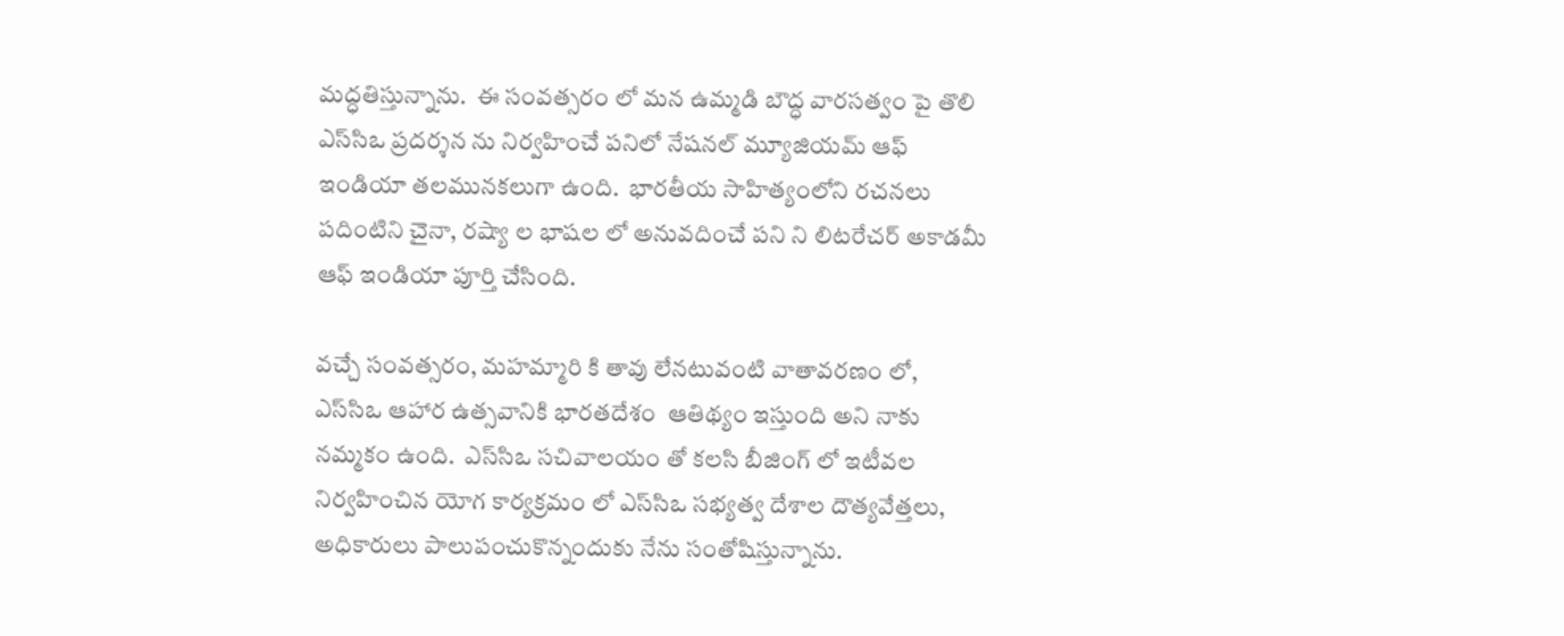మ‌ద్ధ‌తిస్తున్నాను.  ఈ సంవ‌త్స‌రం లో మ‌న ఉమ్మ‌డి బౌద్ధ వార‌స‌త్వం పై తొలి ఎస్‌సిఒ ప్ర‌ద‌ర్శ‌న ను నిర్వ‌హించే ప‌నిలో నేష‌న‌ల్ మ్యూజియ‌మ్ ఆఫ్ ఇండియా తలమునకలుగా ఉంది.  భార‌తీయ సాహిత్య‌ంలోని రచనలు పదింటిని చైనా, ర‌ష్యా ల భాష‌ల‌ లో అనువ‌దించే ప‌ని ని లిట‌రేచ‌ర్ అకాడ‌మీ ఆఫ్ ఇండియా పూర్తి చేసింది.

వ‌చ్చే సంవ‌త్స‌రం, మ‌హ‌మ్మారి కి తావు లేన‌టువంటి వాతావ‌ర‌ణం లో, ఎస్‌సిఒ ఆహార ఉత్స‌వానికి భార‌త‌దేశం  ఆతిథ్యం ఇస్తుంది అని నాకు నమ్మకం ఉంది.  ఎస్‌సిఒ స‌చివాల‌యం తో కలసి బీజింగ్ లో ఇటీవల నిర్వ‌హించిన యోగ కార్యక్ర‌మం లో ఎస్‌సిఒ స‌భ్య‌త్వ దేశాల దౌత్యవేత్తలు, అధికారులు పాలుపంచుకొన్నందుకు నేను సంతోషిస్తున్నాను.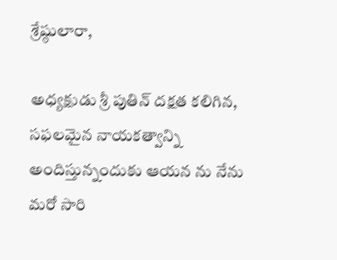శ్రేష్ఠులారా,

అధ్య‌క్షుడు శ్రీ పుతిన్ ద‌క్ష‌త క‌లిగిన, స‌ఫ‌ల‌మైన నాయ‌క‌త్వాన్ని అందిస్తున్నందుకు ఆయ‌న‌ ను నేను మ‌రో సారి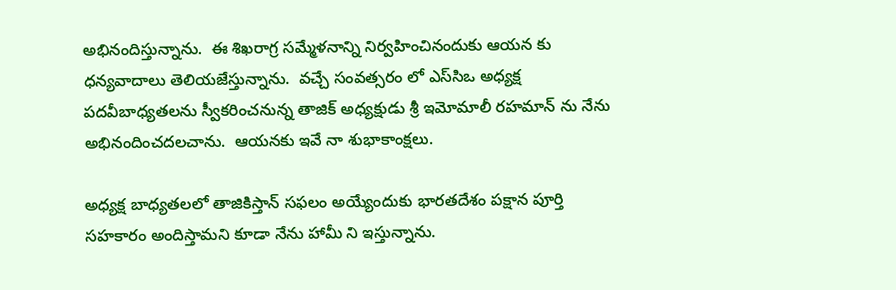అభినందిస్తున్నాను.  ఈ శిఖరాగ్ర స‌మ్మేళ‌నాన్ని నిర్వ‌హించినందుకు ఆయ‌న‌ కు ధ‌న్య‌వాదాలు తెలియ‌జేస్తున్నాను.  వ‌చ్చే సంవ‌త్స‌రం లో ఎస్‌సిఒ అధ్య‌క్ష ప‌ద‌వీబాధ్య‌త‌ల‌ను స్వీక‌రించ‌నున్న తాజిక్ అధ్య‌క్షుడు శ్రీ ఇమోమాలీ రహ‌మాన్ ను నేను అభినందించ‌ద‌ల‌చాను.  ఆయ‌న‌కు ఇవే నా శుభాకాంక్ష‌లు.

అధ్య‌క్ష బాధ్య‌త‌లలో తాజికిస్తాన్ స‌ఫ‌లం అయ్యేందుకు భార‌త‌దేశం ప‌క్షాన పూర్తి స‌హ‌కారం అందిస్తామని కూడా నేను హామీ ని ఇస్తున్నాను.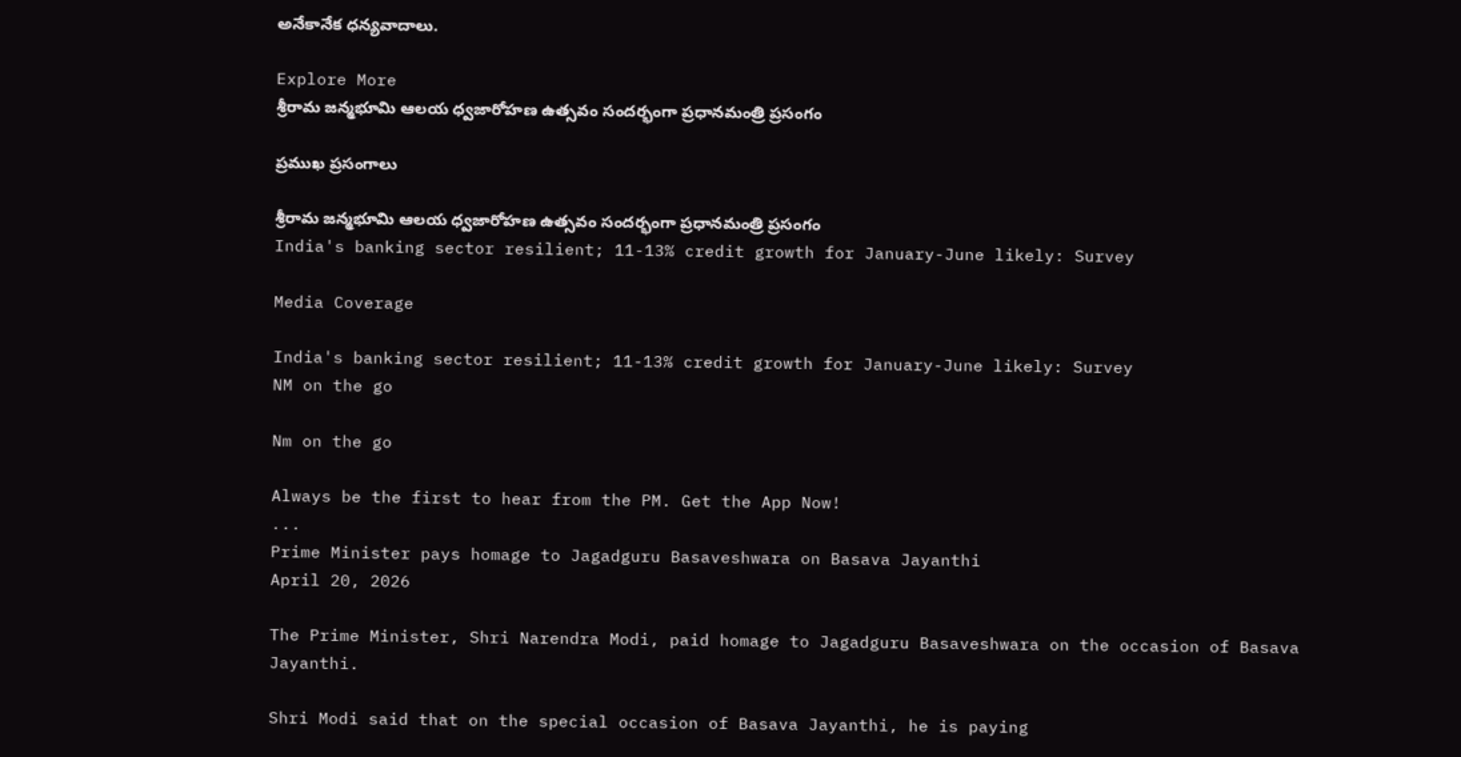అనేకానేక ధన్యవాదాలు.

Explore More
శ్రీరామ జన్మభూమి ఆలయ ధ్వజారోహణ ఉత్సవం సందర్భంగా ప్రధానమంత్రి ప్రసంగం

ప్రముఖ ప్రసంగాలు

శ్రీరామ జన్మభూమి ఆలయ ధ్వజారోహణ ఉత్సవం సందర్భంగా ప్రధానమంత్రి ప్రసంగం
India's banking sector resilient; 11-13% credit growth for January-June likely: Survey

Media Coverage

India's banking sector resilient; 11-13% credit growth for January-June likely: Survey
NM on the go

Nm on the go

Always be the first to hear from the PM. Get the App Now!
...
Prime Minister pays homage to Jagadguru Basaveshwara on Basava Jayanthi
April 20, 2026

The Prime Minister, Shri Narendra Modi, paid homage to Jagadguru Basaveshwara on the occasion of Basava Jayanthi.

Shri Modi said that on the special occasion of Basava Jayanthi, he is paying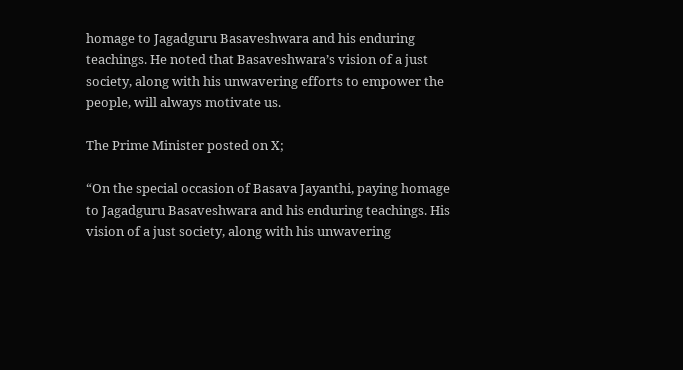homage to Jagadguru Basaveshwara and his enduring teachings. He noted that Basaveshwara’s vision of a just society, along with his unwavering efforts to empower the people, will always motivate us.

The Prime Minister posted on X;

“On the special occasion of Basava Jayanthi, paying homage to Jagadguru Basaveshwara and his enduring teachings. His vision of a just society, along with his unwavering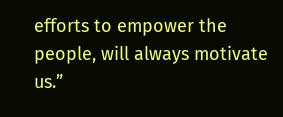efforts to empower the people, will always motivate us.”